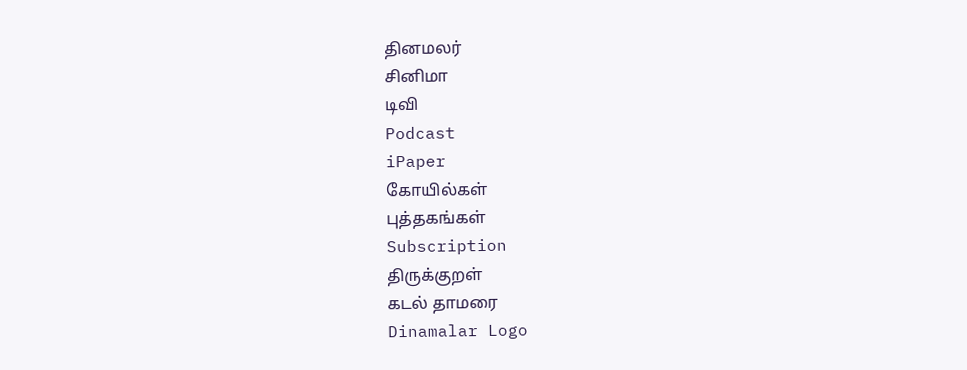தினமலர்
சினிமா
டிவி
Podcast
iPaper
கோயில்கள்
புத்தகங்கள்
Subscription
திருக்குறள்
கடல் தாமரை
Dinamalar Logo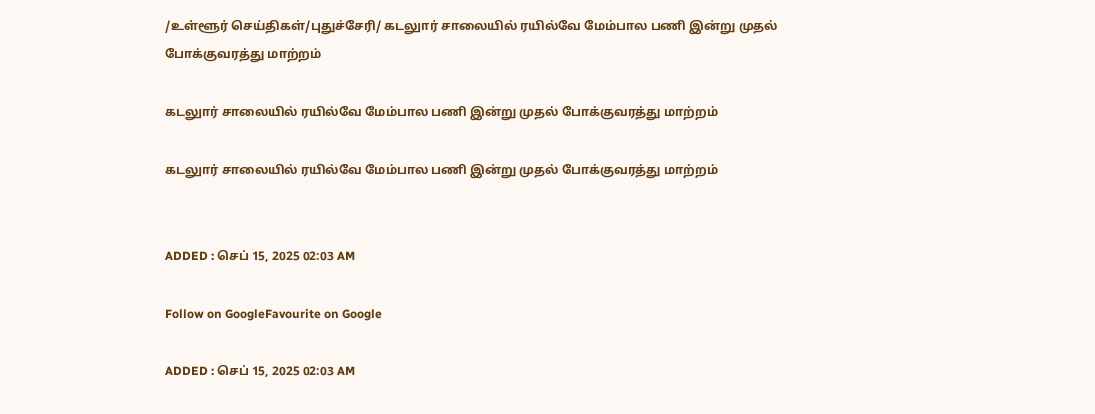/உள்ளூர் செய்திகள்/புதுச்சேரி/ கடலுார் சாலையில் ரயில்வே மேம்பால பணி இன்று முதல் போக்குவரத்து மாற்றம்

கடலுார் சாலையில் ரயில்வே மேம்பால பணி இன்று முதல் போக்குவரத்து மாற்றம்

கடலுார் சாலையில் ரயில்வே மேம்பால பணி இன்று முதல் போக்குவரத்து மாற்றம்


ADDED : செப் 15, 2025 02:03 AM

Follow on GoogleFavourite on Google

ADDED : செப் 15, 2025 02:03 AM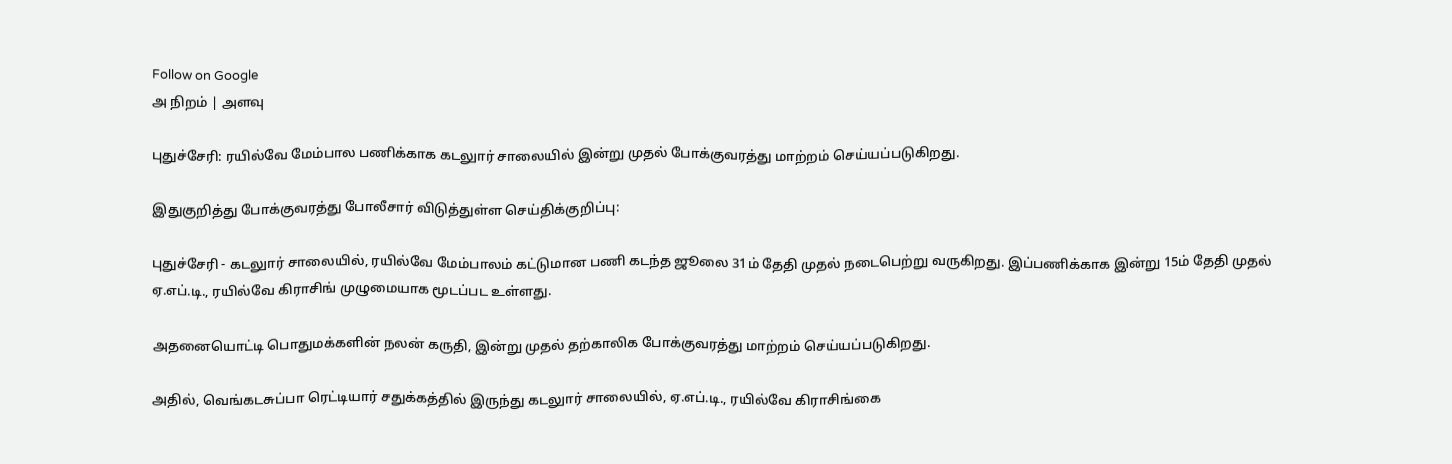Follow on Google
அ நிறம் | அளவு

புதுச்சேரி: ரயில்வே மேம்பால பணிக்காக கடலுார் சாலையில் இன்று முதல் போக்குவரத்து மாற்றம் செய்யப்படுகிறது.

இதுகுறித்து போக்குவரத்து போலீசார் விடுத்துள்ள செய்திக்குறிப்பு:

புதுச்சேரி - கடலுார் சாலையில், ரயில்வே மேம்பாலம் கட்டுமான பணி கடந்த ஜூலை 31ம் தேதி முதல் நடைபெற்று வருகிறது. இப்பணிக்காக இன்று 15ம் தேதி முதல் ஏ.எப்.டி., ரயில்வே கிராசிங் முழுமையாக மூடப்பட உள்ளது.

அதனையொட்டி பொதுமக்களின் நலன் கருதி, இன்று முதல் தற்காலிக போக்குவரத்து மாற்றம் செய்யப்படுகிறது.

அதில், வெங்கடசுப்பா ரெட்டியார் சதுக்கத்தில் இருந்து கடலுார் சாலையில், ஏ.எப்.டி., ரயில்வே கிராசிங்கை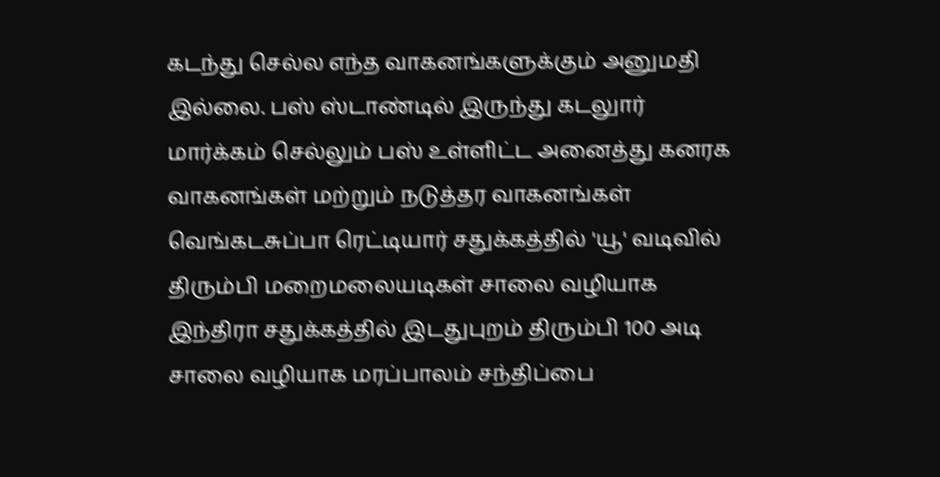கடந்து செல்ல எந்த வாகனங்களுக்கும் அனுமதி இல்லை. பஸ் ஸ்டாண்டில் இருந்து கடலுார் மார்க்கம் செல்லும் பஸ் உள்ளிட்ட அனைத்து கனரக வாகனங்கள் மற்றும் நடுத்தர வாகனங்கள் வெங்கடசுப்பா ரெட்டியார் சதுக்கத்தில் 'யூ' வடிவில் திரும்பி மறைமலையடிகள் சாலை வழியாக இந்திரா சதுக்கத்தில் இடதுபுறம் திரும்பி 100 அடி சாலை வழியாக மரப்பாலம் சந்திப்பை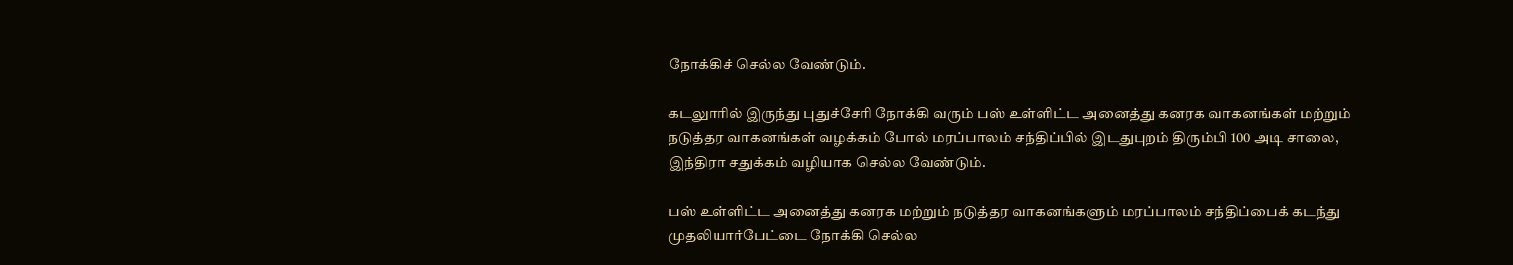நோக்கிச் செல்ல வேண்டும்.

கடலுாரில் இருந்து புதுச்சேரி நோக்கி வரும் பஸ் உள்ளிட்ட அனைத்து கனரக வாகனங்கள் மற்றும் நடுத்தர வாகனங்கள் வழக்கம் போல் மரப்பாலம் சந்திப்பில் இடதுபுறம் திரும்பி 100 அடி சாலை, இந்திரா சதுக்கம் வழியாக செல்ல வேண்டும்.

பஸ் உள்ளிட்ட அனைத்து கனரக மற்றும் நடுத்தர வாகனங்களும் மரப்பாலம் சந்திப்பைக் கடந்து முதலியார்பேட்டை நோக்கி செல்ல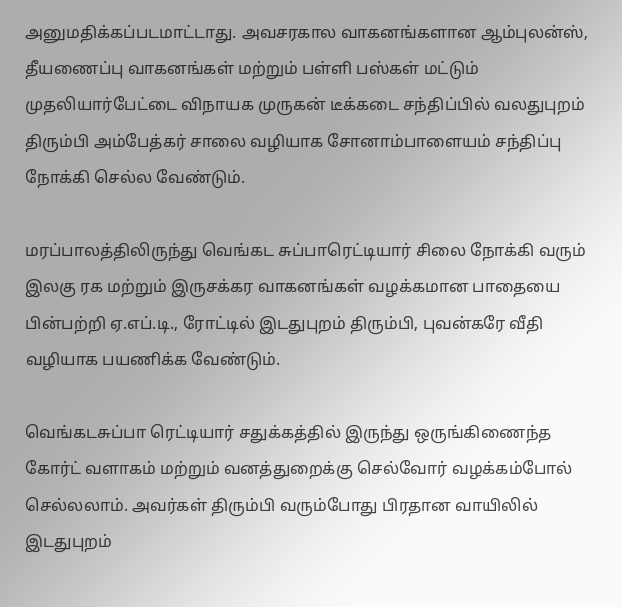அனுமதிக்கப்படமாட்டாது. அவசரகால வாகனங்களான ஆம்புலன்ஸ், தீயணைப்பு வாகனங்கள் மற்றும் பள்ளி பஸ்கள் மட்டும் முதலியார்பேட்டை விநாயக முருகன் டீக்கடை சந்திப்பில் வலதுபுறம் திரும்பி அம்பேத்கர் சாலை வழியாக சோனாம்பாளையம் சந்திப்பு நோக்கி செல்ல வேண்டும்.

மரப்பாலத்திலிருந்து வெங்கட சுப்பாரெட்டியார் சிலை நோக்கி வரும் இலகு ரக மற்றும் இருசக்கர வாகனங்கள் வழக்கமான பாதையை பின்பற்றி ஏ.எப்.டி., ரோட்டில் இடதுபுறம் திரும்பி, புவன்கரே வீதி வழியாக பயணிக்க வேண்டும்.

வெங்கடசுப்பா ரெட்டியார் சதுக்கத்தில் இருந்து ஒருங்கிணைந்த கோர்ட் வளாகம் மற்றும் வனத்துறைக்கு செல்வோர் வழக்கம்போல் செல்லலாம். அவர்கள் திரும்பி வரும்போது பிரதான வாயிலில் இடதுபுறம்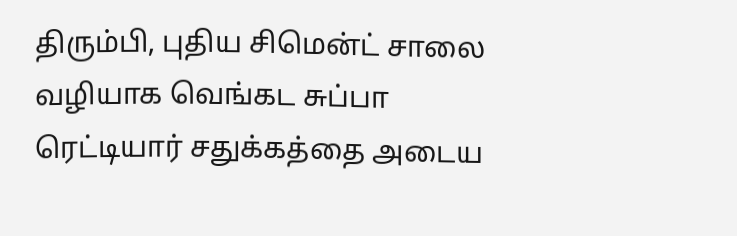திரும்பி, புதிய சிமென்ட் சாலை வழியாக வெங்கட சுப்பா ரெட்டியார் சதுக்கத்தை அடைய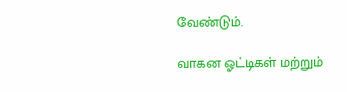வேண்டும்.

வாகன ஓட்டிகள் மற்றும்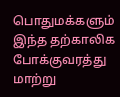பொதுமக்களும் இந்த தற்காலிக போக்குவரத்து மாற்று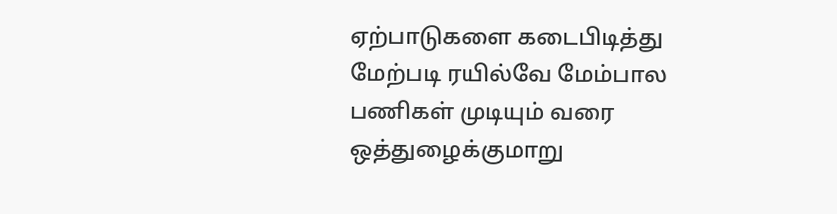ஏற்பாடுகளை கடைபிடித்து மேற்படி ரயில்வே மேம்பால பணிகள் முடியும் வரை ஒத்துழைக்குமாறு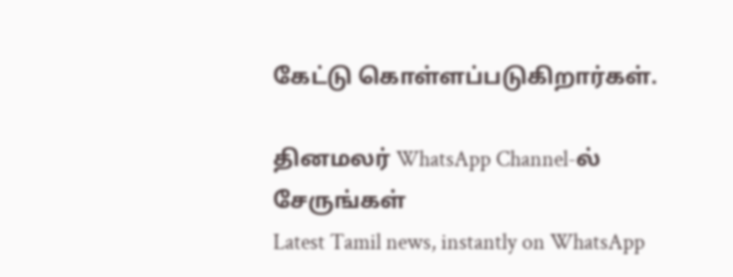கேட்டு கொள்ளப்படுகிறார்கள்.

தினமலர் WhatsApp Channel-ல் சேருங்கள்
Latest Tamil news, instantly on WhatsApp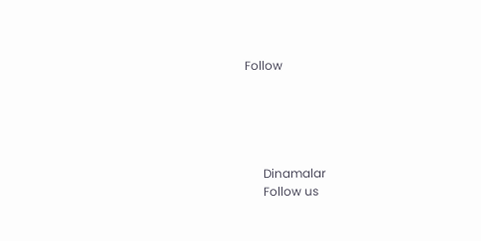Follow





      Dinamalar
      Follow us